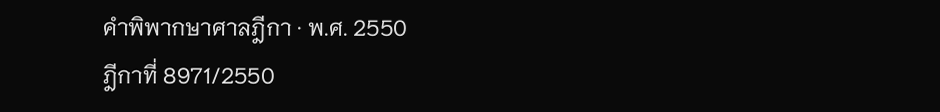คำพิพากษาศาลฎีกา · พ.ศ. 2550
ฎีกาที่ 8971/2550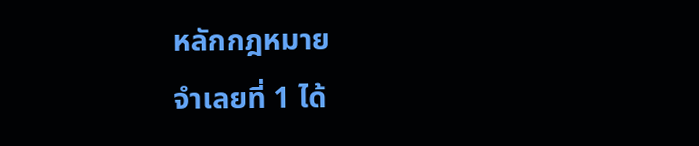หลักกฎหมาย
จำเลยที่ 1 ได้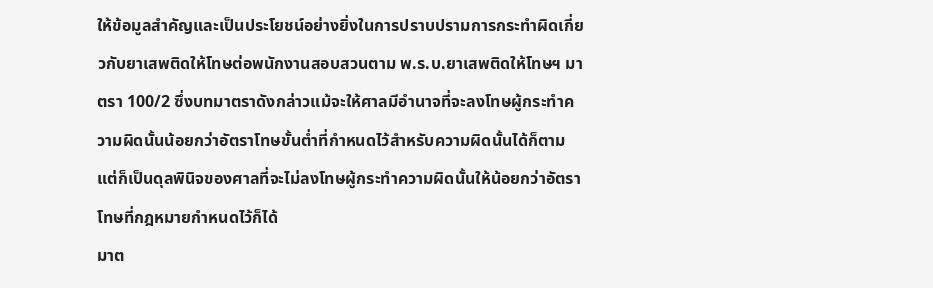ให้ข้อมูลสำคัญและเป็นประโยชน์อย่างยิ่งในการปราบปรามการกระทำผิดเกี่ยวกับยาเสพติดให้โทษต่อพนักงานสอบสวนตาม พ.ร.บ.ยาเสพติดให้โทษฯ มาตรา 100/2 ซึ่งบทมาตราดังกล่าวแม้จะให้ศาลมีอำนาจที่จะลงโทษผู้กระทำความผิดนั้นน้อยกว่าอัตราโทษขั้นต่ำที่กำหนดไว้สำหรับความผิดนั้นได้ก็ตาม แต่ก็เป็นดุลพินิจของศาลที่จะไม่ลงโทษผู้กระทำความผิดนั้นให้น้อยกว่าอัตราโทษที่กฎหมายกำหนดไว้ก็ได้
มาต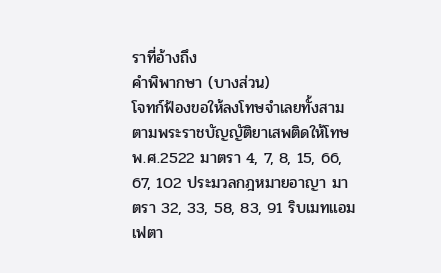ราที่อ้างถึง
คำพิพากษา (บางส่วน)
โจทก์ฟ้องขอให้ลงโทษจำเลยทั้งสามตามพระราชบัญญัติยาเสพติดให้โทษ พ.ศ.2522 มาตรา 4, 7, 8, 15, 66, 67, 102 ประมวลกฎหมายอาญา มาตรา 32, 33, 58, 83, 91 ริบเมทแอมเฟตา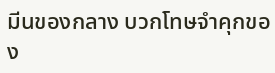มีนของกลาง บวกโทษจำคุกของ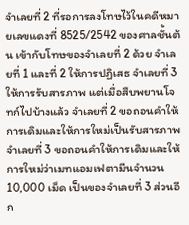จำเลยที่ 2 ที่รอการลงโทษไว้ในคดีหมายเลขแดงที่ 8525/2542 ของศาลชั้นต้น เข้ากับโทษของจำเลยที่ 2 ด้วย จำเลยที่ 1 และที่ 2 ให้การปฏิเสธ จำเลยที่ 3 ให้การรับสารภาพ แต่เมื่อสืบพยานโจทก์ไปบ้างแล้ว จำเลยที่ 2 ขอถอนคำให้การเดิมและให้การใหม่เป็นรับสารภาพ จำเลยที่ 3 ขอถอนคำให้การเดิมและให้การใหม่ว่าเมทแอมเฟตามีนจำนวน 10,000 เม็ด เป็นของจำเลยที่ 3 ส่วนอีก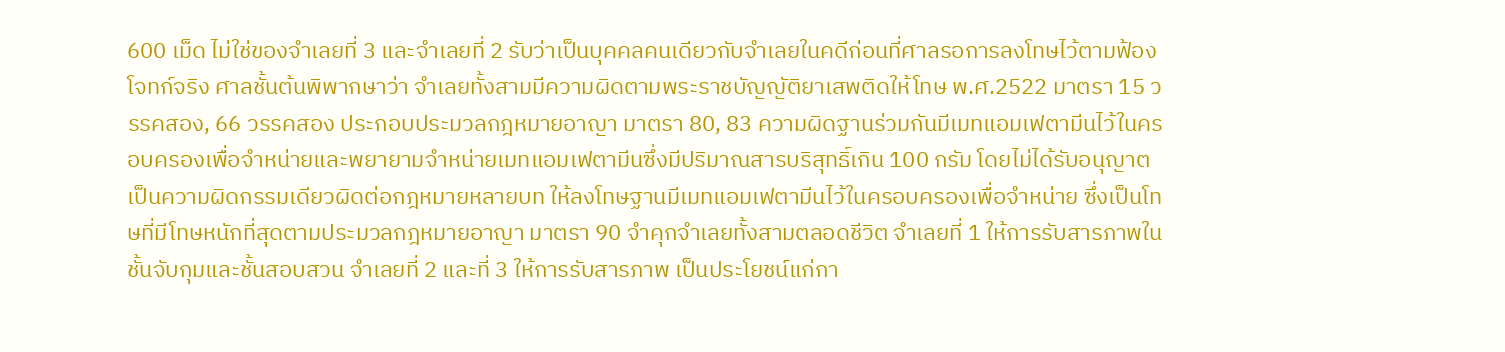600 เม็ด ไม่ใช่ของจำเลยที่ 3 และจำเลยที่ 2 รับว่าเป็นบุคคลคนเดียวกับจำเลยในคดีก่อนที่ศาลรอการลงโทษไว้ตามฟ้องโจทก์จริง ศาลชั้นต้นพิพากษาว่า จำเลยทั้งสามมีความผิดตามพระราชบัญญัติยาเสพติดให้โทษ พ.ศ.2522 มาตรา 15 วรรคสอง, 66 วรรคสอง ประกอบประมวลกฎหมายอาญา มาตรา 80, 83 ความผิดฐานร่วมกันมีเมทแอมเฟตามีนไว้ในครอบครองเพื่อจำหน่ายและพยายามจำหน่ายเมทแอมเฟตามีนซึ่งมีปริมาณสารบริสุทธิ์เกิน 100 กรัม โดยไม่ได้รับอนุญาตเป็นความผิดกรรมเดียวผิดต่อกฎหมายหลายบท ให้ลงโทษฐานมีเมทแอมเฟตามีนไว้ในครอบครองเพื่อจำหน่าย ซึ่งเป็นโทษที่มีโทษหนักที่สุดตามประมวลกฎหมายอาญา มาตรา 90 จำคุกจำเลยทั้งสามตลอดชีวิต จำเลยที่ 1 ให้การรับสารภาพในชั้นจับกุมและชั้นสอบสวน จำเลยที่ 2 และที่ 3 ให้การรับสารภาพ เป็นประโยชน์แก่กา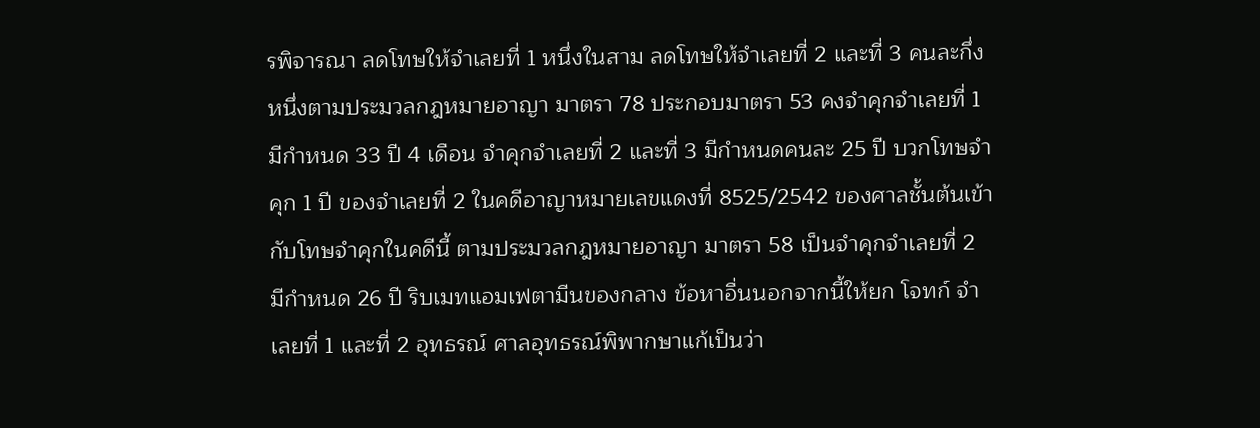รพิจารณา ลดโทษให้จำเลยที่ 1 หนึ่งในสาม ลดโทษให้จำเลยที่ 2 และที่ 3 คนละกึ่งหนึ่งตามประมวลกฎหมายอาญา มาตรา 78 ประกอบมาตรา 53 คงจำคุกจำเลยที่ 1 มีกำหนด 33 ปี 4 เดือน จำคุกจำเลยที่ 2 และที่ 3 มีกำหนดคนละ 25 ปี บวกโทษจำคุก 1 ปี ของจำเลยที่ 2 ในคดีอาญาหมายเลขแดงที่ 8525/2542 ของศาลชั้นต้นเข้ากับโทษจำคุกในคดีนี้ ตามประมวลกฎหมายอาญา มาตรา 58 เป็นจำคุกจำเลยที่ 2 มีกำหนด 26 ปี ริบเมทแอมเฟตามีนของกลาง ข้อหาอื่นนอกจากนี้ให้ยก โจทก์ จำเลยที่ 1 และที่ 2 อุทธรณ์ ศาลอุทธรณ์พิพากษาแก้เป็นว่า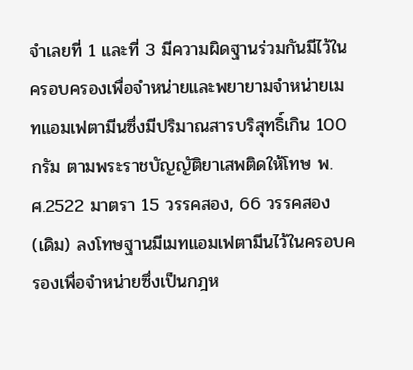จำเลยที่ 1 และที่ 3 มีความผิดฐานร่วมกันมีไว้ในครอบครองเพื่อจำหน่ายและพยายามจำหน่ายเมทแอมเฟตามีนซึ่งมีปริมาณสารบริสุทธิ์เกิน 100 กรัม ตามพระราชบัญญัติยาเสพติดให้โทษ พ.ศ.2522 มาตรา 15 วรรคสอง, 66 วรรคสอง (เดิม) ลงโทษฐานมีเมทแอมเฟตามีนไว้ในครอบครองเพื่อจำหน่ายซึ่งเป็นกฎห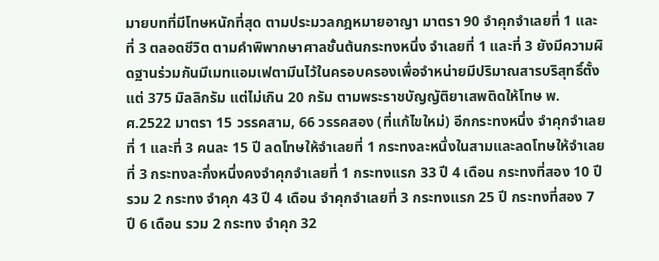มายบทที่มีโทษหนักที่สุด ตามประมวลกฎหมายอาญา มาตรา 90 จำคุกจำเลยที่ 1 และที่ 3 ตลอดชีวิต ตามคำพิพากษาศาลชั้นต้นกระทงหนึ่ง จำเลยที่ 1 และที่ 3 ยังมีความผิดฐานร่วมกันมีเมทแอมเฟตามีนไว้ในครอบครองเพื่อจำหน่ายมีปริมาณสารบริสุทธิ์ตั้งแต่ 375 มิลลิกรัม แต่ไม่เกิน 20 กรัม ตามพระราชบัญญัติยาเสพติดให้โทษ พ.ศ.2522 มาตรา 15 วรรคสาม, 66 วรรคสอง (ที่แก้ไขใหม่) อีกกระทงหนึ่ง จำคุกจำเลยที่ 1 และที่ 3 คนละ 15 ปี ลดโทษให้จำเลยที่ 1 กระทงละหนึ่งในสามและลดโทษให้จำเลยที่ 3 กระทงละกึ่งหนึ่งคงจำคุกจำเลยที่ 1 กระทงแรก 33 ปี 4 เดือน กระทงที่สอง 10 ปี รวม 2 กระทง จำคุก 43 ปี 4 เดือน จำคุกจำเลยที่ 3 กระทงแรก 25 ปี กระทงที่สอง 7 ปี 6 เดือน รวม 2 กระทง จำคุก 32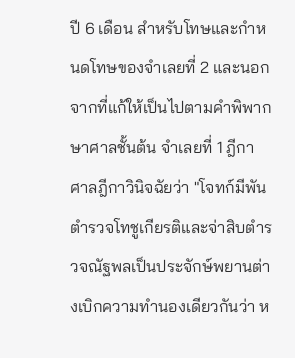ปี 6 เดือน สำหรับโทษและกำหนดโทษของจำเลยที่ 2 และนอกจากที่แก้ให้เป็นไปตามคำพิพากษาศาลชั้นต้น จำเลยที่ 1 ฎีกา ศาลฎีกาวินิจฉัยว่า "โจทก์มีพันตำรวจโทชูเกียรติและจ่าสิบตำรวจณัฐพลเป็นประจักษ์พยานต่างเบิกความทำนองเดียวกันว่า ห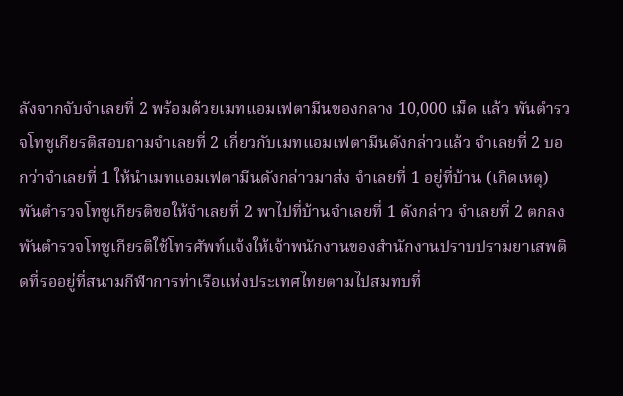ลังจากจับจำเลยที่ 2 พร้อมด้วยเมทแอมเฟตามีนของกลาง 10,000 เม็ด แล้ว พันตำรวจโทชูเกียรติสอบถามจำเลยที่ 2 เกี่ยวกับเมทแอมเฟตามีนดังกล่าวแล้ว จำเลยที่ 2 บอกว่าจำเลยที่ 1 ให้นำเมทแอมเฟตามีนดังกล่าวมาส่ง จำเลยที่ 1 อยู่ที่บ้าน (เกิดเหตุ) พันตำรวจโทชูเกียรติขอให้จำเลยที่ 2 พาไปที่บ้านจำเลยที่ 1 ดังกล่าว จำเลยที่ 2 ตกลง พันตำรวจโทชูเกียรติใช้โทรศัพท์แจ้งให้เจ้าพนักงานของสำนักงานปราบปรามยาเสพติดที่รออยู่ที่สนามกีฬาการท่าเรือแห่งประเทศไทยตามไปสมทบที่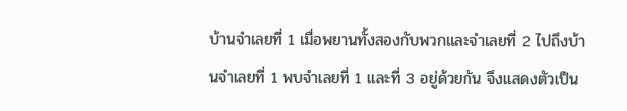บ้านจำเลยที่ 1 เมื่อพยานทั้งสองกับพวกและจำเลยที่ 2 ไปถึงบ้านจำเลยที่ 1 พบจำเลยที่ 1 และที่ 3 อยู่ด้วยกัน จึงแสดงตัวเป็น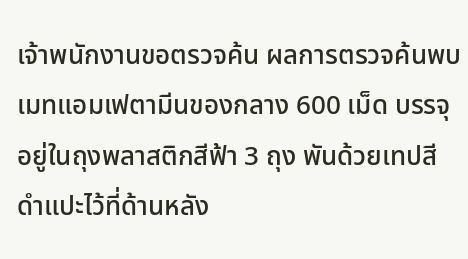เจ้าพนักงานขอตรวจค้น ผลการตรวจค้นพบเมทแอมเฟตามีนของกลาง 600 เม็ด บรรจุอยู่ในถุงพลาสติกสีฟ้า 3 ถุง พันด้วยเทปสีดำแปะไว้ที่ด้านหลัง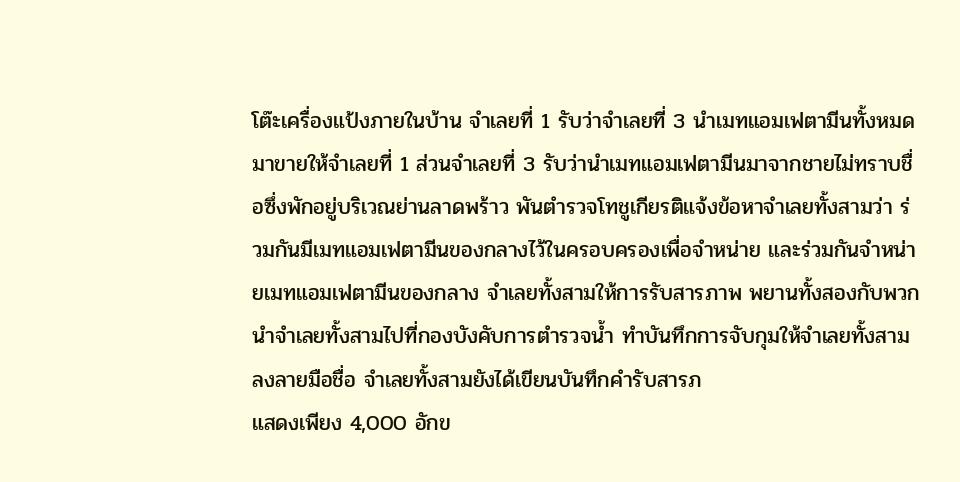โต๊ะเครื่องแป้งภายในบ้าน จำเลยที่ 1 รับว่าจำเลยที่ 3 นำเมทแอมเฟตามีนทั้งหมดมาขายให้จำเลยที่ 1 ส่วนจำเลยที่ 3 รับว่านำเมทแอมเฟตามีนมาจากชายไม่ทราบชื่อซึ่งพักอยู่บริเวณย่านลาดพร้าว พันตำรวจโทชูเกียรติแจ้งข้อหาจำเลยทั้งสามว่า ร่วมกันมีเมทแอมเฟตามีนของกลางไว้ในครอบครองเพื่อจำหน่าย และร่วมกันจำหน่ายเมทแอมเฟตามีนของกลาง จำเลยทั้งสามให้การรับสารภาพ พยานทั้งสองกับพวกนำจำเลยทั้งสามไปที่กองบังคับการตำรวจน้ำ ทำบันทึกการจับกุมให้จำเลยทั้งสามลงลายมือชื่อ จำเลยทั้งสามยังได้เขียนบันทึกคำรับสารภ
แสดงเพียง 4,000 อักข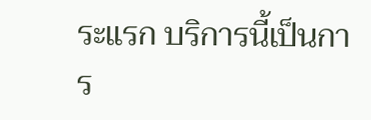ระแรก บริการนี้เป็นการ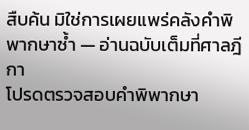สืบค้น มิใช่การเผยแพร่คลังคำพิพากษาซ้ำ — อ่านฉบับเต็มที่ศาลฎีกา
โปรดตรวจสอบคำพิพากษา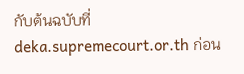กับต้นฉบับที่ deka.supremecourt.or.th ก่อน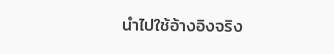นำไปใช้อ้างอิงจริง